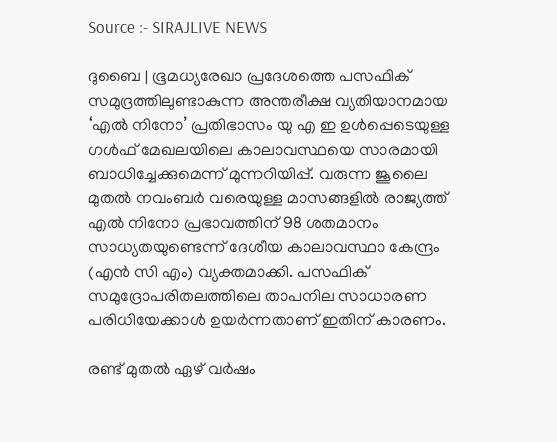Source :- SIRAJLIVE NEWS

ദുബൈ | ഭൂമധ്യരേഖാ പ്രദേശത്തെ പസഫിക് സമുദ്രത്തിലുണ്ടാകുന്ന അന്തരീക്ഷ വ്യതിയാനമായ ‘എല്‍ നിനോ’ പ്രതിഭാസം യു എ ഇ ഉള്‍പ്പെടെയുള്ള ഗള്‍ഫ് മേഖലയിലെ കാലാവസ്ഥയെ സാരമായി ബാധിച്ചേക്കുമെന്ന് മുന്നറിയിപ്പ്. വരുന്ന ജൂലൈ മുതല്‍ നവംബര്‍ വരെയുള്ള മാസങ്ങളില്‍ രാജ്യത്ത് എല്‍ നിനോ പ്രഭാവത്തിന് 98 ശതമാനം സാധ്യതയുണ്ടെന്ന് ദേശീയ കാലാവസ്ഥാ കേന്ദ്രം (എന്‍ സി എം) വ്യക്തമാക്കി. പസഫിക് സമുദ്രോപരിതലത്തിലെ താപനില സാധാരണ പരിധിയേക്കാള്‍ ഉയര്‍ന്നതാണ് ഇതിന് കാരണം.

രണ്ട് മുതല്‍ ഏഴ് വര്‍ഷം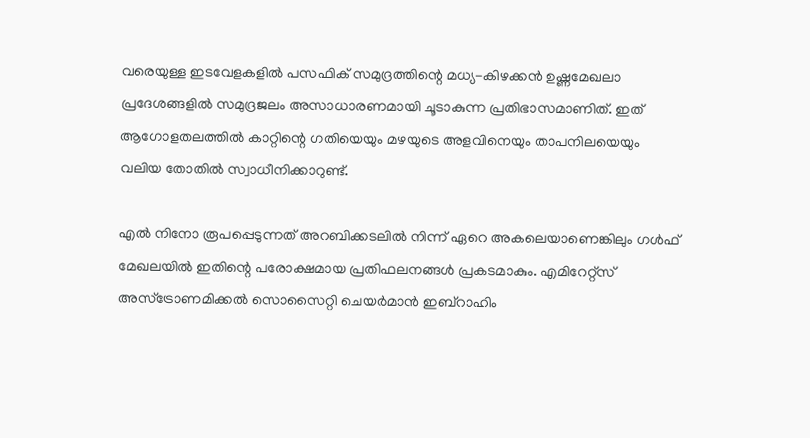വരെയുള്ള ഇടവേളകളില്‍ പസഫിക് സമുദ്രത്തിന്റെ മധ്യ-കിഴക്കന്‍ ഉഷ്ണമേഖലാ പ്രദേശങ്ങളില്‍ സമുദ്രജലം അസാധാരണമായി ചൂടാകുന്ന പ്രതിഭാസമാണിത്. ഇത് ആഗോളതലത്തില്‍ കാറ്റിന്റെ ഗതിയെയും മഴയുടെ അളവിനെയും താപനിലയെയും വലിയ തോതില്‍ സ്വാധീനിക്കാറുണ്ട്.

എല്‍ നിനോ രൂപപ്പെടുന്നത് അറബിക്കടലില്‍ നിന്ന് ഏറെ അകലെയാണെങ്കിലും ഗള്‍ഫ് മേഖലയില്‍ ഇതിന്റെ പരോക്ഷമായ പ്രതിഫലനങ്ങള്‍ പ്രകടമാകും. എമിറേറ്റ്സ് അസ്ട്രോണമിക്കല്‍ സൊസൈറ്റി ചെയര്‍മാന്‍ ഇബ്‌റാഹിം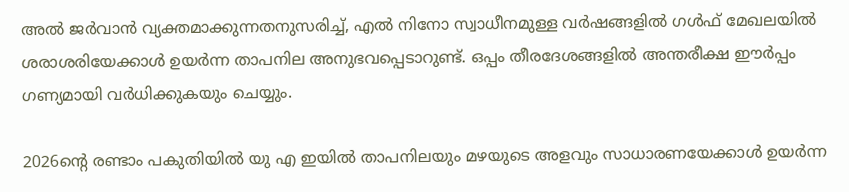അല്‍ ജര്‍വാന്‍ വ്യക്തമാക്കുന്നതനുസരിച്ച്, എല്‍ നിനോ സ്വാധീനമുള്ള വര്‍ഷങ്ങളില്‍ ഗള്‍ഫ് മേഖലയില്‍ ശരാശരിയേക്കാള്‍ ഉയര്‍ന്ന താപനില അനുഭവപ്പെടാറുണ്ട്. ഒപ്പം തീരദേശങ്ങളില്‍ അന്തരീക്ഷ ഈര്‍പ്പം ഗണ്യമായി വര്‍ധിക്കുകയും ചെയ്യും.

2026ന്റെ രണ്ടാം പകുതിയില്‍ യു എ ഇയില്‍ താപനിലയും മഴയുടെ അളവും സാധാരണയേക്കാള്‍ ഉയര്‍ന്ന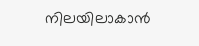നിലയിലാകാന്‍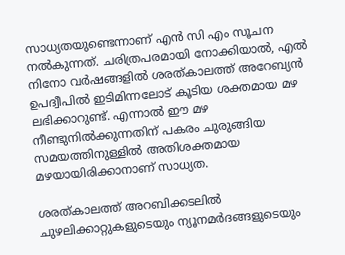സാധ്യതയുണ്ടെന്നാണ് എന്‍ സി എം സൂചന നല്‍കുന്നത്. ചരിത്രപരമായി നോക്കിയാല്‍, എല്‍ നിനോ വര്‍ഷങ്ങളില്‍ ശരത്കാലത്ത് അറേബ്യന്‍ ഉപദ്വീപില്‍ ഇടിമിന്നലോട് കൂടിയ ശക്തമായ മഴ ലഭിക്കാറുണ്ട്. എന്നാല്‍ ഈ മഴ നീണ്ടുനില്‍ക്കുന്നതിന് പകരം ചുരുങ്ങിയ സമയത്തിനുള്ളില്‍ അതിശക്തമായ മഴയായിരിക്കാനാണ് സാധ്യത.

ശരത്കാലത്ത് അറബിക്കടലില്‍ ചുഴലിക്കാറ്റുകളുടെയും ന്യൂനമര്‍ദങ്ങളുടെയും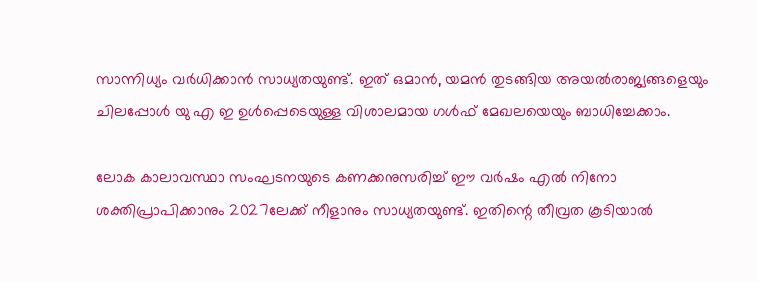സാന്നിധ്യം വര്‍ധിക്കാന്‍ സാധ്യതയുണ്ട്. ഇത് ഒമാന്‍, യമന്‍ തുടങ്ങിയ അയല്‍രാജ്യങ്ങളെയും ചിലപ്പോള്‍ യു എ ഇ ഉള്‍പ്പെടെയുള്ള വിശാലമായ ഗള്‍ഫ് മേഖലയെയും ബാധിച്ചേക്കാം.

ലോക കാലാവസ്ഥാ സംഘടനയുടെ കണക്കനുസരിച്ച് ഈ വര്‍ഷം എല്‍ നിനോ ശക്തിപ്രാപിക്കാനും 2027ലേക്ക് നീളാനും സാധ്യതയുണ്ട്. ഇതിന്റെ തീവ്രത കൂടിയാല്‍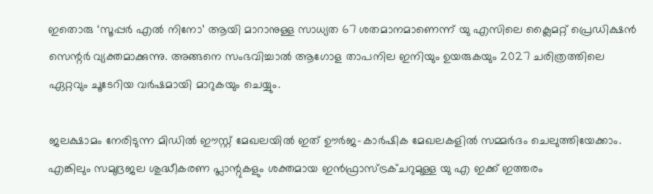ഇതൊരു ‘സൂപ്പര്‍ എല്‍ നിനോ’ ആയി മാറാനുള്ള സാധ്യത 67 ശതമാനമാണെന്ന് യു എസിലെ ക്ലൈമറ്റ് പ്രെഡിക്ഷന്‍ സെന്റര്‍ വ്യക്തമാക്കുന്നു. അങ്ങനെ സംഭവിച്ചാല്‍ ആഗോള താപനില ഇനിയും ഉയരുകയും 2027 ചരിത്രത്തിലെ ഏറ്റവും ചൂടേറിയ വര്‍ഷമായി മാറുകയും ചെയ്യും.

ജലക്ഷാമം നേരിടുന്ന മിഡില്‍ ഈസ്റ്റ് മേഖലയില്‍ ഇത് ഊര്‍ജ-കാര്‍ഷിക മേഖലകളില്‍ സമ്മര്‍ദം ചെലുത്തിയേക്കാം. എങ്കിലും സമുദ്രജല ശുദ്ധീകരണ പ്ലാന്റുകളും ശക്തമായ ഇന്‍ഫ്രാസ്ട്രക്ചറുമുള്ള യു എ ഇക്ക് ഇത്തരം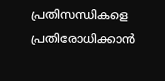പ്രതിസന്ധികളെ പ്രതിരോധിക്കാന്‍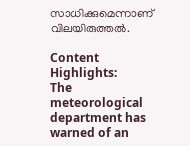സാധിക്കുമെന്നാണ് വിലയിരുത്തല്‍.

Content Highlights:
The meteorological department has warned of an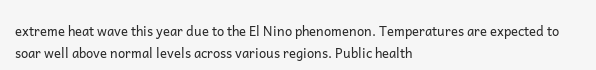extreme heat wave this year due to the El Nino phenomenon. Temperatures are expected to soar well above normal levels across various regions. Public health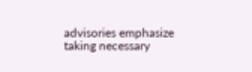advisories emphasize taking necessary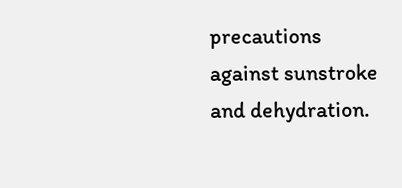precautions against sunstroke and dehydration.